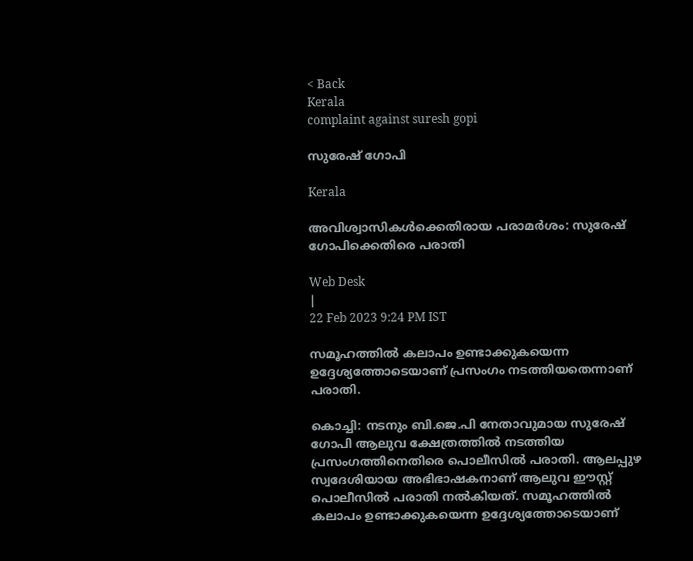< Back
Kerala
complaint against suresh gopi

സുരേഷ് ഗോപി

Kerala

അവിശ്വാസികള്‍ക്കെതിരായ പരാമര്‍ശം: സുരേഷ് ഗോപിക്കെതിരെ പരാതി

Web Desk
|
22 Feb 2023 9:24 PM IST

സമൂഹത്തിൽ കലാപം ഉണ്ടാക്കുകയെന്ന ഉദ്ദേശ്യത്തോടെയാണ് പ്രസംഗം നടത്തിയതെന്നാണ് പരാതി.

കൊച്ചി: നടനും ബി.ജെ.പി നേതാവുമായ സുരേഷ് ഗോപി ആലുവ ക്ഷേത്രത്തില്‍ നടത്തിയ പ്രസംഗത്തിനെതിരെ പൊലീസിൽ പരാതി. ആലപ്പുഴ സ്വദേശിയായ അഭിഭാഷകനാണ് ആലുവ ഈസ്റ്റ് പൊലീസില്‍ പരാതി നൽകിയത്. സമൂഹത്തിൽ കലാപം ഉണ്ടാക്കുകയെന്ന ഉദ്ദേശ്യത്തോടെയാണ്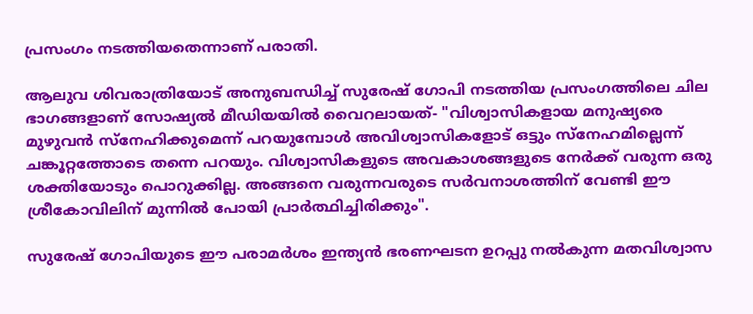പ്രസംഗം നടത്തിയതെന്നാണ് പരാതി.

ആലുവ ശിവരാത്രിയോട് അനുബന്ധിച്ച് സുരേഷ് ഗോപി നടത്തിയ പ്രസംഗത്തിലെ ചില ഭാഗങ്ങളാണ് സോഷ്യല്‍ മീഡിയയില്‍ വൈറലായത്- "വിശ്വാസികളായ മനുഷ്യരെ മുഴുവന്‍ സ്നേഹിക്കുമെന്ന് പറയുമ്പോള്‍ അവിശ്വാസികളോട് ഒട്ടും സ്നേഹമില്ലെന്ന് ചങ്കൂറ്റത്തോടെ തന്നെ പറയും. വിശ്വാസികളുടെ അവകാശങ്ങളുടെ നേർക്ക് വരുന്ന ഒരു ശക്തിയോടും പൊറുക്കില്ല. അങ്ങനെ വരുന്നവരുടെ സർവനാശത്തിന് വേണ്ടി ഈ ശ്രീകോവിലിന് മുന്നിൽ പോയി പ്രാർത്ഥിച്ചിരിക്കും".

സുരേഷ്‌ ഗോപിയുടെ ഈ പരാമര്‍ശം ഇന്ത്യൻ ഭരണഘടന ഉറപ്പു നൽകുന്ന മതവിശ്വാസ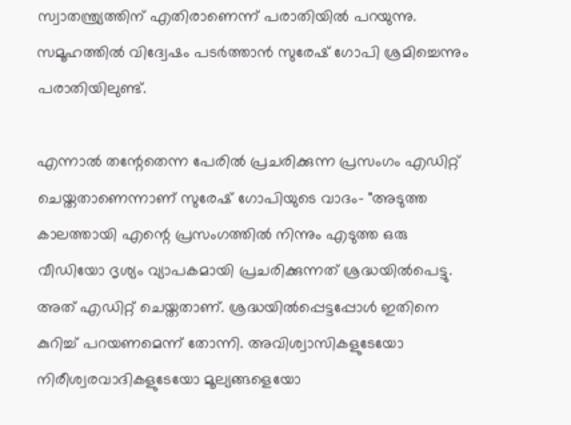സ്വാതന്ത്ര്യത്തിന് എതിരാണെന്ന് പരാതിയില്‍ പറയുന്നു. സമൂഹത്തില്‍ വിദ്വേഷം പടര്‍ത്താന്‍ സുരേഷ് ഗോപി ശ്രമിച്ചെന്നും പരാതിയിലുണ്ട്.

എന്നാല്‍ തന്റേതെന്ന പേരിൽ പ്രചരിക്കുന്ന പ്രസംഗം എഡിറ്റ് ചെയ്തതാണെന്നാണ് സുരേഷ് ഗോപിയുടെ വാദം- "അടുത്ത കാലത്തായി എന്റെ പ്രസംഗത്തിൽ നിന്നും എടുത്ത ഒരു വീഡിയോ ദൃശ്യം വ്യാപകമായി പ്രചരിക്കുന്നത് ശ്രദ്ധയിൽപെട്ടു. അത് എഡിറ്റ് ചെയ്തതാണ്. ശ്രദ്ധയിൽപ്പെട്ടപ്പോൾ ഇതിനെ കുറിച്ച് പറയണമെന്ന് തോന്നി. അവിശ്വാസികളുടേയോ നിരീശ്വരവാദികളുടേയോ മൂല്യങ്ങളെയോ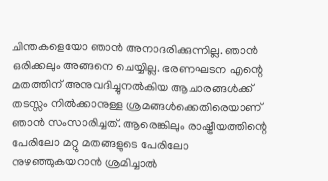ചിന്തകളെയോ ഞാൻ അനാദരിക്കുന്നില്ല. ഞാൻ ഒരിക്കലും അങ്ങനെ ചെയ്യില്ല. ഭരണഘടന എന്റെ മതത്തിന് അനുവദിച്ചുനൽകിയ ആചാരങ്ങൾക്ക് തടസ്സം നിൽക്കാനുള്ള ശ്രമങ്ങൾക്കെതിരെയാണ് ഞാൻ സംസാരിച്ചത്. ആരെങ്കിലും രാഷ്ട്രീയത്തിന്റെ പേരിലോ മറ്റു മതങ്ങളുടെ പേരിലോ നുഴഞ്ഞുകയറാൻ ശ്രമിച്ചാൽ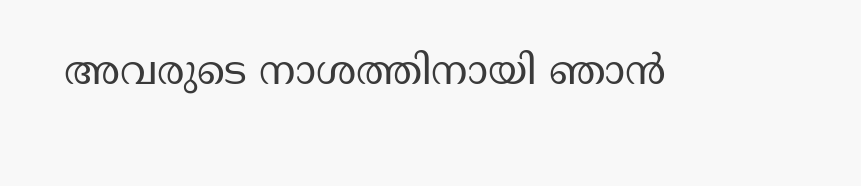അവരുടെ നാശത്തിനായി ഞാൻ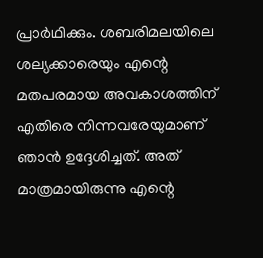പ്രാർഥിക്കും. ശബരിമലയിലെ ശല്യക്കാരെയും എന്റെ മതപരമായ അവകാശത്തിന് എതിരെ നിന്നവരേയുമാണ് ഞാൻ ഉദ്ദേശിച്ചത്. അത് മാത്രമായിരുന്നു എന്റെ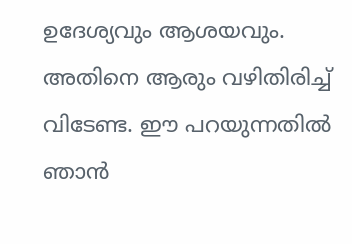ഉദേശ്യവും ആശയവും. അതിനെ ആരും വഴിതിരിച്ച് വിടേണ്ട. ഈ പറയുന്നതിൽ ഞാൻ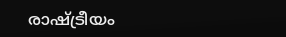രാഷ്ട്രീയം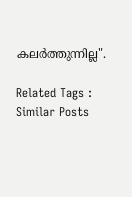കലർത്തുന്നില്ല".

Related Tags :
Similar Posts